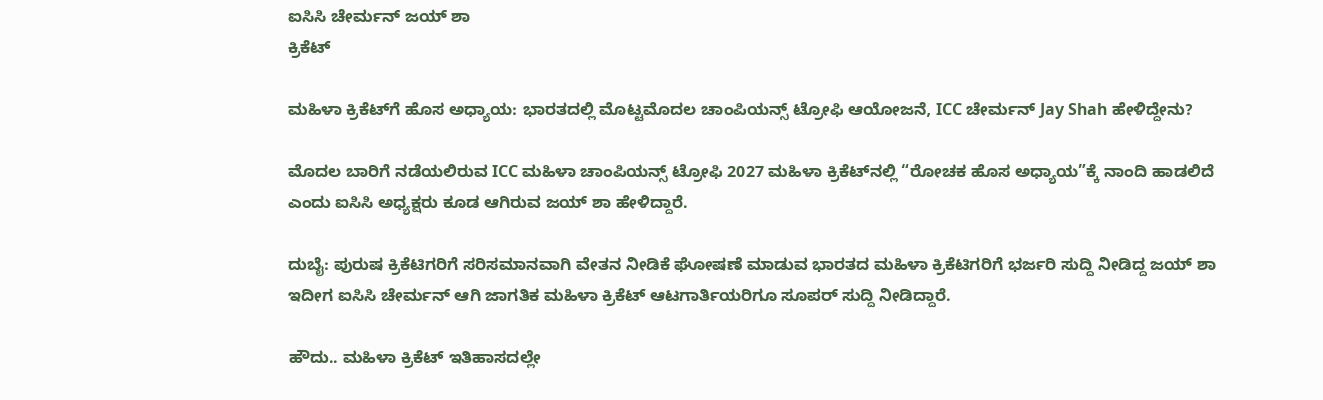ಐಸಿಸಿ ಚೇರ್ಮನ್ ಜಯ್ ಶಾ
ಕ್ರಿಕೆಟ್

ಮಹಿಳಾ ಕ್ರಿಕೆಟ್‌ಗೆ ಹೊಸ ಅಧ್ಯಾಯ: ಭಾರತದಲ್ಲಿ ಮೊಟ್ಟಮೊದಲ ಚಾಂಪಿಯನ್ಸ್ ಟ್ರೋಫಿ ಆಯೋಜನೆ, ICC ಚೇರ್ಮನ್ Jay Shah ಹೇಳಿದ್ದೇನು?

ಮೊದಲ ಬಾರಿಗೆ ನಡೆಯಲಿರುವ ICC ಮಹಿಳಾ ಚಾಂಪಿಯನ್ಸ್ ಟ್ರೋಫಿ 2027 ಮಹಿಳಾ ಕ್ರಿಕೆಟ್‌ನಲ್ಲಿ “ರೋಚಕ ಹೊಸ ಅಧ್ಯಾಯ”ಕ್ಕೆ ನಾಂದಿ ಹಾಡಲಿದೆ ಎಂದು ಐಸಿಸಿ ಅಧ್ಯಕ್ಷರು ಕೂಡ ಆಗಿರುವ ಜಯ್ ಶಾ ಹೇಳಿದ್ದಾರೆ.

ದುಬೈ: ಪುರುಷ ಕ್ರಿಕೆಟಿಗರಿಗೆ ಸರಿಸಮಾನವಾಗಿ ವೇತನ ನೀಡಿಕೆ ಘೋಷಣೆ ಮಾಡುವ ಭಾರತದ ಮಹಿಳಾ ಕ್ರಿಕೆಟಿಗರಿಗೆ ಭರ್ಜರಿ ಸುದ್ದಿ ನೀಡಿದ್ದ ಜಯ್ ಶಾ ಇದೀಗ ಐಸಿಸಿ ಚೇರ್ಮನ್ ಆಗಿ ಜಾಗತಿಕ ಮಹಿಳಾ ಕ್ರಿಕೆಟ್ ಆಟಗಾರ್ತಿಯರಿಗೂ ಸೂಪರ್ ಸುದ್ದಿ ನೀಡಿದ್ದಾರೆ.

ಹೌದು.. ಮಹಿಳಾ ಕ್ರಿಕೆಟ್ ಇತಿಹಾಸದಲ್ಲೇ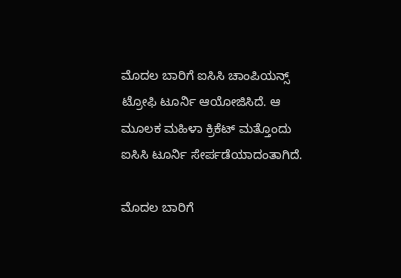ಮೊದಲ ಬಾರಿಗೆ ಐಸಿಸಿ ಚಾಂಪಿಯನ್ಸ್ ಟ್ರೋಫಿ ಟೂರ್ನಿ ಆಯೋಜಿಸಿದೆ. ಆ ಮೂಲಕ ಮಹಿಳಾ ಕ್ರಿಕೆಟ್ ಮತ್ತೊಂದು ಐಸಿಸಿ ಟೂರ್ನಿ ಸೇರ್ಪಡೆಯಾದಂತಾಗಿದೆ.

ಮೊದಲ ಬಾರಿಗೆ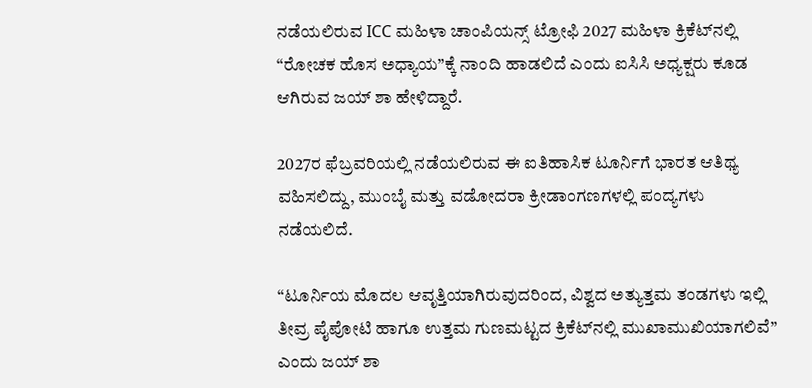ನಡೆಯಲಿರುವ ICC ಮಹಿಳಾ ಚಾಂಪಿಯನ್ಸ್ ಟ್ರೋಫಿ 2027 ಮಹಿಳಾ ಕ್ರಿಕೆಟ್‌ನಲ್ಲಿ “ರೋಚಕ ಹೊಸ ಅಧ್ಯಾಯ”ಕ್ಕೆ ನಾಂದಿ ಹಾಡಲಿದೆ ಎಂದು ಐಸಿಸಿ ಅಧ್ಯಕ್ಷರು ಕೂಡ ಆಗಿರುವ ಜಯ್ ಶಾ ಹೇಳಿದ್ದಾರೆ.

2027ರ ಫೆಬ್ರವರಿಯಲ್ಲಿ ನಡೆಯಲಿರುವ ಈ ಐತಿಹಾಸಿಕ ಟೂರ್ನಿಗೆ ಭಾರತ ಆತಿಥ್ಯ ವಹಿಸಲಿದ್ದು, ಮುಂಬೈ ಮತ್ತು ವಡೋದರಾ ಕ್ರೀಡಾಂಗಣಗಳಲ್ಲಿ ಪಂದ್ಯಗಳು ನಡೆಯಲಿದೆ.

“ಟೂರ್ನಿಯ ಮೊದಲ ಆವೃತ್ತಿಯಾಗಿರುವುದರಿಂದ, ವಿಶ್ವದ ಅತ್ಯುತ್ತಮ ತಂಡಗಳು ಇಲ್ಲಿ ತೀವ್ರ ಪೈಪೋಟಿ ಹಾಗೂ ಉತ್ತಮ ಗುಣಮಟ್ಟದ ಕ್ರಿಕೆಟ್‌ನಲ್ಲಿ ಮುಖಾಮುಖಿಯಾಗಲಿವೆ” ಎಂದು ಜಯ್ ಶಾ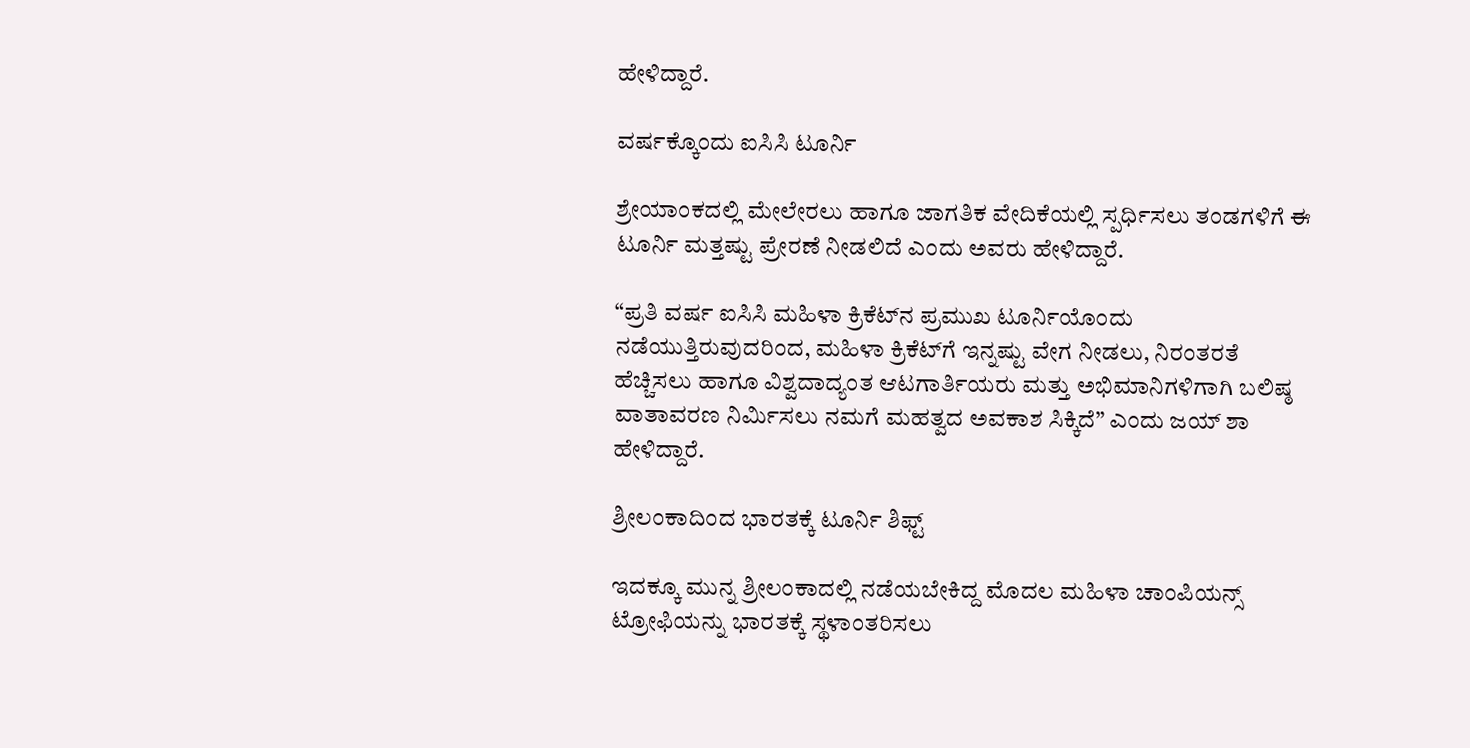ಹೇಳಿದ್ದಾರೆ.

ವರ್ಷಕ್ಕೊಂದು ಐಸಿಸಿ ಟೂರ್ನಿ

ಶ್ರೇಯಾಂಕದಲ್ಲಿ ಮೇಲೇರಲು ಹಾಗೂ ಜಾಗತಿಕ ವೇದಿಕೆಯಲ್ಲಿ ಸ್ಪರ್ಧಿಸಲು ತಂಡಗಳಿಗೆ ಈ ಟೂರ್ನಿ ಮತ್ತಷ್ಟು ಪ್ರೇರಣೆ ನೀಡಲಿದೆ ಎಂದು ಅವರು ಹೇಳಿದ್ದಾರೆ.

“ಪ್ರತಿ ವರ್ಷ ಐಸಿಸಿ ಮಹಿಳಾ ಕ್ರಿಕೆಟ್‌ನ ಪ್ರಮುಖ ಟೂರ್ನಿಯೊಂದು ನಡೆಯುತ್ತಿರುವುದರಿಂದ, ಮಹಿಳಾ ಕ್ರಿಕೆಟ್‌ಗೆ ಇನ್ನಷ್ಟು ವೇಗ ನೀಡಲು, ನಿರಂತರತೆ ಹೆಚ್ಚಿಸಲು ಹಾಗೂ ವಿಶ್ವದಾದ್ಯಂತ ಆಟಗಾರ್ತಿಯರು ಮತ್ತು ಅಭಿಮಾನಿಗಳಿಗಾಗಿ ಬಲಿಷ್ಠ ವಾತಾವರಣ ನಿರ್ಮಿಸಲು ನಮಗೆ ಮಹತ್ವದ ಅವಕಾಶ ಸಿಕ್ಕಿದೆ” ಎಂದು ಜಯ್ ಶಾ ಹೇಳಿದ್ದಾರೆ.

ಶ್ರೀಲಂಕಾದಿಂದ ಭಾರತಕ್ಕೆ ಟೂರ್ನಿ ಶಿಫ್ಟ್

ಇದಕ್ಕೂ ಮುನ್ನ ಶ್ರೀಲಂಕಾದಲ್ಲಿ ನಡೆಯಬೇಕಿದ್ದ ಮೊದಲ ಮಹಿಳಾ ಚಾಂಪಿಯನ್ಸ್ ಟ್ರೋಫಿಯನ್ನು ಭಾರತಕ್ಕೆ ಸ್ಥಳಾಂತರಿಸಲು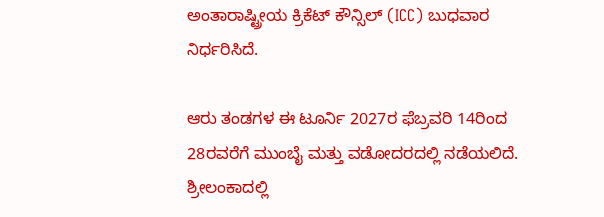ಅಂತಾರಾಷ್ಟ್ರೀಯ ಕ್ರಿಕೆಟ್ ಕೌನ್ಸಿಲ್ (ICC) ಬುಧವಾರ ನಿರ್ಧರಿಸಿದೆ.

ಆರು ತಂಡಗಳ ಈ ಟೂರ್ನಿ 2027ರ ಫೆಬ್ರವರಿ 14ರಿಂದ 28ರವರೆಗೆ ಮುಂಬೈ ಮತ್ತು ವಡೋದರದಲ್ಲಿ ನಡೆಯಲಿದೆ. ಶ್ರೀಲಂಕಾದಲ್ಲಿ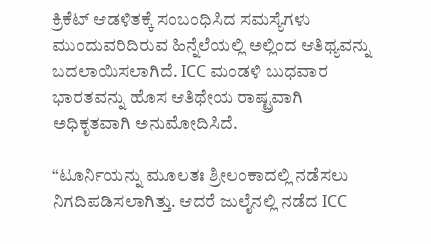ಕ್ರಿಕೆಟ್ ಆಡಳಿತಕ್ಕೆ ಸಂಬಂಧಿಸಿದ ಸಮಸ್ಯೆಗಳು ಮುಂದುವರಿದಿರುವ ಹಿನ್ನೆಲೆಯಲ್ಲಿ ಅಲ್ಲಿಂದ ಆತಿಥ್ಯವನ್ನು ಬದಲಾಯಿಸಲಾಗಿದೆ. ICC ಮಂಡಳಿ ಬುಧವಾರ ಭಾರತವನ್ನು ಹೊಸ ಆತಿಥೇಯ ರಾಷ್ಟ್ರವಾಗಿ ಅಧಿಕೃತವಾಗಿ ಅನುಮೋದಿಸಿದೆ.

“ಟೂರ್ನಿಯನ್ನು ಮೂಲತಃ ಶ್ರೀಲಂಕಾದಲ್ಲಿ ನಡೆಸಲು ನಿಗದಿಪಡಿಸಲಾಗಿತ್ತು. ಆದರೆ ಜುಲೈನಲ್ಲಿ ನಡೆದ ICC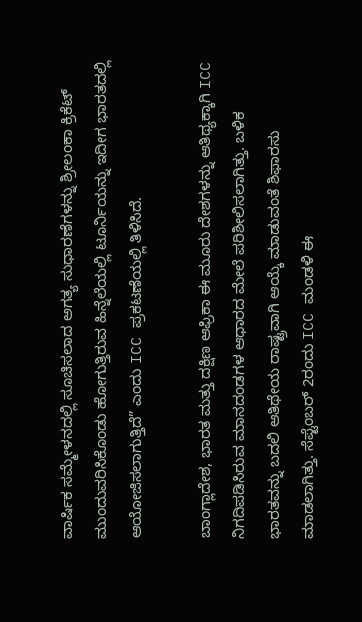ವಾರ್ಷಿಕ ಸಮ್ಮೇಳನದಲ್ಲಿ ಸೂಚಿಸಲಾದ ಅಗತ್ಯ ಸುಧಾರಣೆಗಳನ್ನು ಶ್ರೀಲಂಕಾ ಕ್ರಿಕೆಟ್ ಮುಂದುವರಿಸಿಕೊಂಡು ಹೋಗುತ್ತಿರುವ ಹಿನ್ನೆಲೆಯಲ್ಲಿ ಟೂರ್ನಿಯನ್ನು ಇದೀಗ ಭಾರತದಲ್ಲಿ ಆಯೋಜಿಸಲಾಗುತ್ತಿದೆ” ಎಂದು ICC ಪ್ರಕಟಣೆಯಲ್ಲಿ ತಿಳಿಸಿದೆ.

ಬಾಂಗ್ಲಾದೇಶ, ಭಾರತ ಮತ್ತು ದಕ್ಷಿಣ ಆಫ್ರಿಕಾ ಈ ಮೂರು ದೇಶಗಳನ್ನು ಆತಿಥ್ಯಕ್ಕಾಗಿ ICC ನಿಗದಿಪಡಿಸಿರುವ ಮಾನದಂಡಗಳ ಆಧಾರದ ಮೇಲೆ ಪರಿಶೀಲಿಸಲಾಗಿತ್ತು. ಬಳಿಕ ಭಾರತವನ್ನು ಬದಲಿ ಆತಿಥೇಯ ರಾಷ್ಟ್ರವಾಗಿ ಆಯ್ಕೆ ಮಾಡುವಂತೆ ಶಿಫಾರಸು ಮಾಡಲಾಗಿತ್ತು. ಸೆಪ್ಟೆಂಬರ್ 2ರಂದು ICC ಮಂಡಳಿ ಈ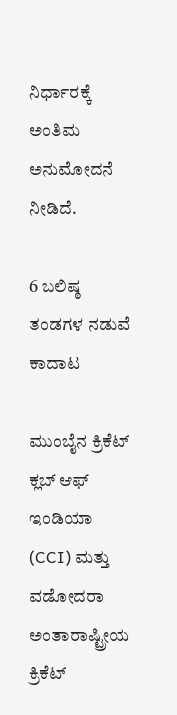ನಿರ್ಧಾರಕ್ಕೆ ಅಂತಿಮ ಅನುಮೋದನೆ ನೀಡಿದೆ.

6 ಬಲಿಷ್ಠ ತಂಡಗಳ ನಡುವೆ ಕಾದಾಟ

ಮುಂಬೈನ ಕ್ರಿಕೆಟ್ ಕ್ಲಬ್ ಆಫ್ ಇಂಡಿಯಾ (CCI) ಮತ್ತು ವಡೋದರಾ ಅಂತಾರಾಷ್ಟ್ರೀಯ ಕ್ರಿಕೆಟ್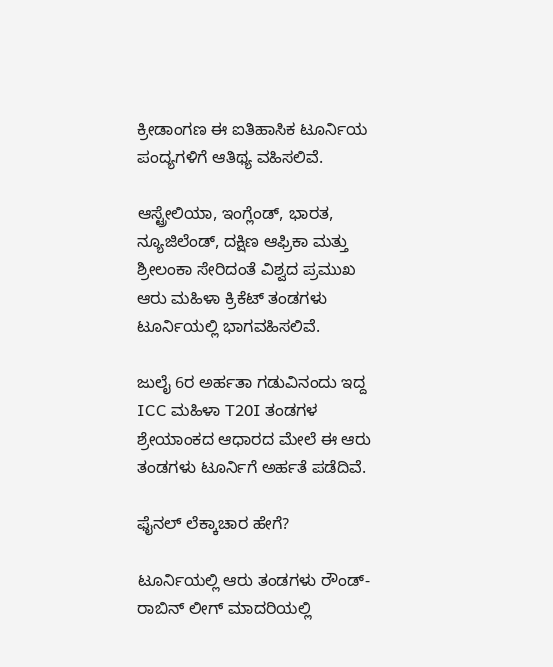ಕ್ರೀಡಾಂಗಣ ಈ ಐತಿಹಾಸಿಕ ಟೂರ್ನಿಯ ಪಂದ್ಯಗಳಿಗೆ ಆತಿಥ್ಯ ವಹಿಸಲಿವೆ.

ಆಸ್ಟ್ರೇಲಿಯಾ, ಇಂಗ್ಲೆಂಡ್, ಭಾರತ, ನ್ಯೂಜಿಲೆಂಡ್, ದಕ್ಷಿಣ ಆಫ್ರಿಕಾ ಮತ್ತು ಶ್ರೀಲಂಕಾ ಸೇರಿದಂತೆ ವಿಶ್ವದ ಪ್ರಮುಖ ಆರು ಮಹಿಳಾ ಕ್ರಿಕೆಟ್ ತಂಡಗಳು ಟೂರ್ನಿಯಲ್ಲಿ ಭಾಗವಹಿಸಲಿವೆ.

ಜುಲೈ 6ರ ಅರ್ಹತಾ ಗಡುವಿನಂದು ಇದ್ದ ICC ಮಹಿಳಾ T20I ತಂಡಗಳ ಶ್ರೇಯಾಂಕದ ಆಧಾರದ ಮೇಲೆ ಈ ಆರು ತಂಡಗಳು ಟೂರ್ನಿಗೆ ಅರ್ಹತೆ ಪಡೆದಿವೆ.

ಫೈನಲ್‌ ಲೆಕ್ಕಾಚಾರ ಹೇಗೆ?

ಟೂರ್ನಿಯಲ್ಲಿ ಆರು ತಂಡಗಳು ರೌಂಡ್-ರಾಬಿನ್ ಲೀಗ್ ಮಾದರಿಯಲ್ಲಿ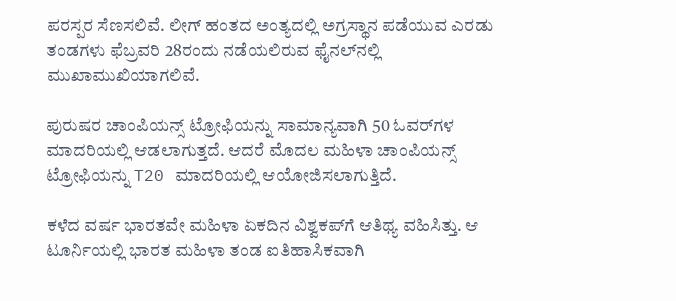ಪರಸ್ಪರ ಸೆಣಸಲಿವೆ. ಲೀಗ್ ಹಂತದ ಅಂತ್ಯದಲ್ಲಿ ಅಗ್ರಸ್ಥಾನ ಪಡೆಯುವ ಎರಡು ತಂಡಗಳು ಫೆಬ್ರವರಿ 28ರಂದು ನಡೆಯಲಿರುವ ಫೈನಲ್‌ನಲ್ಲಿ ಮುಖಾಮುಖಿಯಾಗಲಿವೆ.

ಪುರುಷರ ಚಾಂಪಿಯನ್ಸ್ ಟ್ರೋಫಿಯನ್ನು ಸಾಮಾನ್ಯವಾಗಿ 50 ಓವರ್‌ಗಳ ಮಾದರಿಯಲ್ಲಿ ಆಡಲಾಗುತ್ತದೆ. ಆದರೆ ಮೊದಲ ಮಹಿಳಾ ಚಾಂಪಿಯನ್ಸ್ ಟ್ರೋಫಿಯನ್ನು T20 ಮಾದರಿಯಲ್ಲಿ ಆಯೋಜಿಸಲಾಗುತ್ತಿದೆ.

ಕಳೆದ ವರ್ಷ ಭಾರತವೇ ಮಹಿಳಾ ಏಕದಿನ ವಿಶ್ವಕಪ್‌ಗೆ ಆತಿಥ್ಯ ವಹಿಸಿತ್ತು. ಆ ಟೂರ್ನಿಯಲ್ಲಿ ಭಾರತ ಮಹಿಳಾ ತಂಡ ಐತಿಹಾಸಿಕವಾಗಿ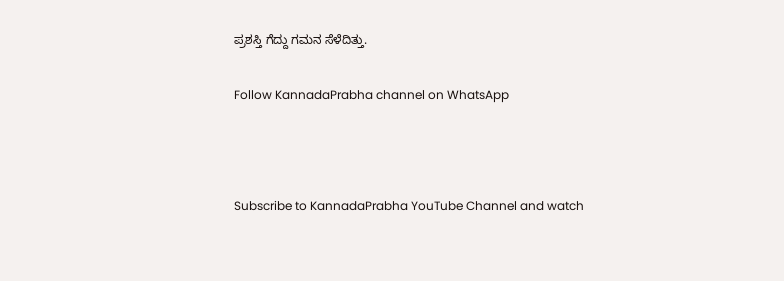ಪ್ರಶಸ್ತಿ ಗೆದ್ದು ಗಮನ ಸೆಳೆದಿತ್ತು.

Follow KannadaPrabha channel on WhatsApp



Subscribe to KannadaPrabha YouTube Channel and watch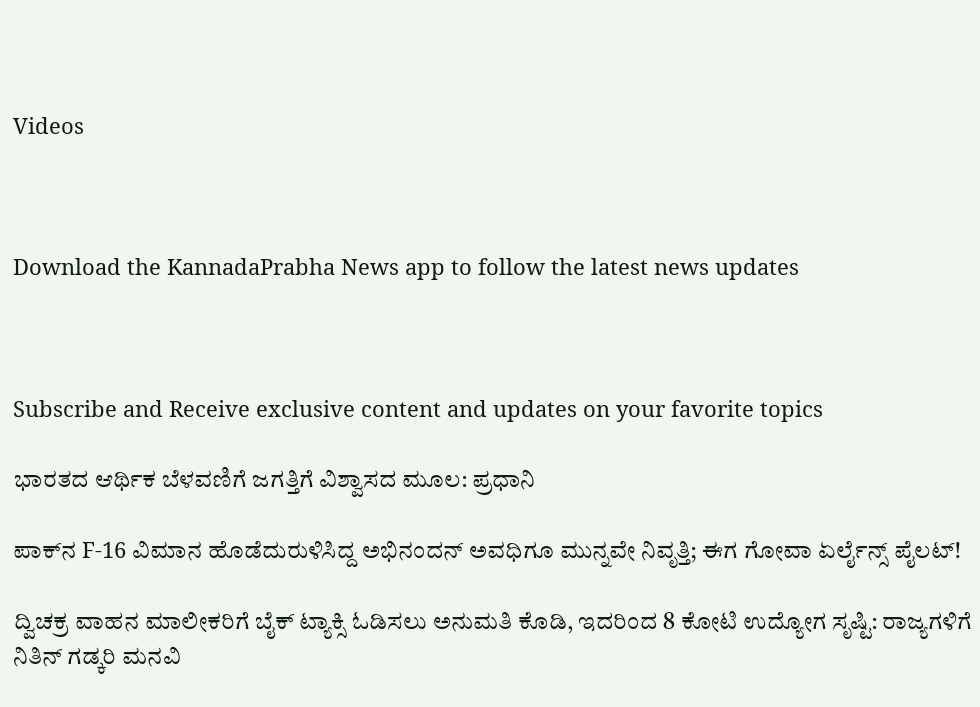Videos



Download the KannadaPrabha News app to follow the latest news updates



Subscribe and Receive exclusive content and updates on your favorite topics

ಭಾರತದ ಆರ್ಥಿಕ ಬೆಳವಣಿಗೆ ಜಗತ್ತಿಗೆ ವಿಶ್ವಾಸದ ಮೂಲ: ಪ್ರಧಾನಿ

ಪಾಕ್‌ನ F-16 ವಿಮಾನ ಹೊಡೆದುರುಳಿಸಿದ್ದ ಅಭಿನಂದನ್ ಅವಧಿಗೂ ಮುನ್ನವೇ ನಿವೃತ್ತಿ; ಈಗ ಗೋವಾ ಏರ್ಲೈನ್ಸ್ ಪೈಲಟ್!

ದ್ವಿಚಕ್ರ ವಾಹನ ಮಾಲೀಕರಿಗೆ ಬೈಕ್ ಟ್ಯಾಕ್ಸಿ ಓಡಿಸಲು ಅನುಮತಿ ಕೊಡಿ, ಇದರಿಂದ 8 ಕೋಟಿ ಉದ್ಯೋಗ ಸೃಷ್ಟಿ: ರಾಜ್ಯಗಳಿಗೆ ನಿತಿನ್ ಗಡ್ಕರಿ ಮನವಿ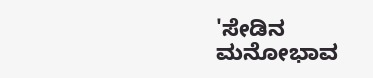'ಸೇಡಿನ ಮನೋಭಾವ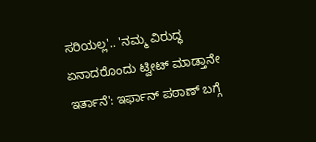ಸರಿಯಲ್ಲ'.. 'ನಮ್ಮ ವಿರುದ್ಧ ಏನಾದರೊಂದು ಟ್ವೀಟ್ ಮಾಡ್ತಾನೇ ಇರ್ತಾನೆ': ಇರ್ಫಾನ್ ಪಠಾಣ್ ಬಗ್ಗೆ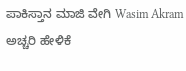ಪಾಕಿಸ್ತಾನ ಮಾಜಿ ವೇಗಿ Wasim Akram ಅಚ್ಚರಿ ಹೇಳಿಕೆ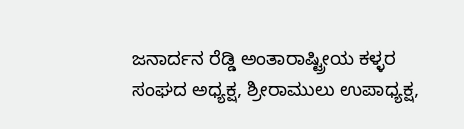ಜನಾರ್ದನ ರೆಡ್ಡಿ ಅಂತಾರಾಷ್ಟ್ರೀಯ ಕಳ್ಳರ ಸಂಘದ ಅಧ್ಯಕ್ಷ, ಶ್ರೀರಾಮುಲು ಉಪಾಧ್ಯಕ್ಷ,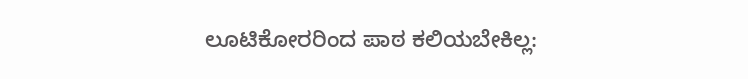ಲೂಟಿಕೋರರಿಂದ ಪಾಠ ಕಲಿಯಬೇಕಿಲ್ಲ: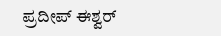ಪ್ರದೀಪ್ ಈಶ್ವರ್